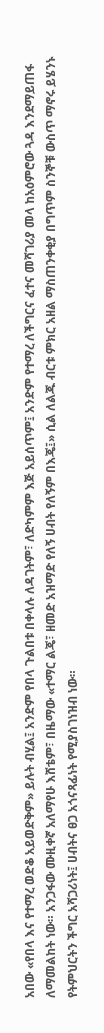አበው «የበላ እና የተማረ ወድቆ አይወድቅም» ይሉት ብሂል፤ አንድም የበላ ጉልበቱ በቀላሉ ለዳገትም፣ ለድካምም እጅ አይሰጥም፤ አንድም የተማረ ለችግርና ፈተና መሻገሪያ መላ ከአዕምሮው ጓዳ እንደማይጠፋ ለማመልከት ነው። አንጋፋው ሙዚቀኛ አለማየሁ እሸቴም፣ በዜማው «ተማር ልጄ፣ ዘመድ አዝማድ የለኝ ሀብት የለኝም በእጄ፤» ሲል ለልጁ ብርቱ ምክር አዘል ማስጠንቀቂያ በግጥም ስንኞቹ ውስጥ ማኖሩ ይሄንኑ የትምህርትን ችግር አሻጋሪነት፤ ሀብትና ፀጋ አጎናጻፊነት የሚያስገነዝብ ነው።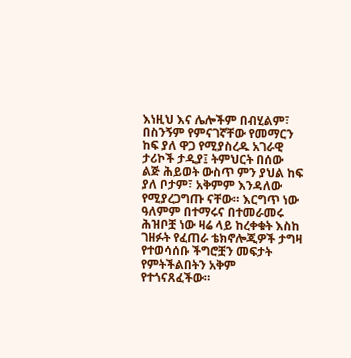እነዚህ እና ሌሎችም በብሂልም፣ በስንኝም የምናገኛቸው የመማርን ከፍ ያለ ዋጋ የሚያስረዱ አገራዊ ታሪኮች ታዲያ፤ ትምህርት በሰው ልጅ ሕይወት ውስጥ ምን ያህል ከፍ ያለ ቦታም፣ አቅምም እንዳለው የሚያረጋግጡ ናቸው። እርግጥ ነው ዓለምም በተማሩና በተመራመሩ ሕዝቦቿ ነው ዛሬ ላይ ከረቀቁት እስከ ገዘፉት የፈጠራ ቴክኖሎጂዎች ታግዛ የተወሳሰቡ ችግሮቿን መፍታት የምትችልበትን አቅም የተጎናጸፈችው።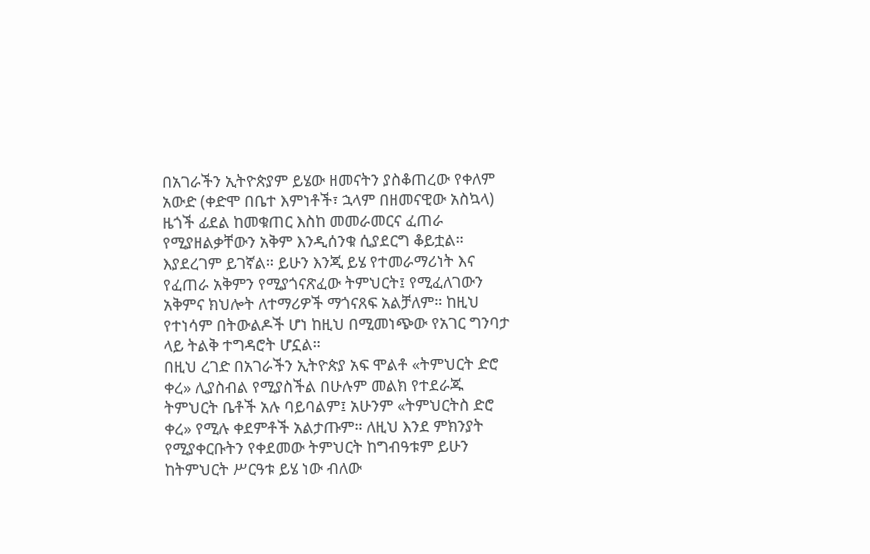በአገራችን ኢትዮጵያም ይሄው ዘመናትን ያስቆጠረው የቀለም አውድ (ቀድሞ በቤተ እምነቶች፣ ኋላም በዘመናዊው አስኳላ) ዜጎች ፊደል ከመቁጠር እስከ መመራመርና ፈጠራ የሚያዘልቃቸውን አቅም እንዲሰንቁ ሲያደርግ ቆይቷል። እያደረገም ይገኛል። ይሁን እንጂ ይሄ የተመራማሪነት እና የፈጠራ አቅምን የሚያጎናጽፈው ትምህርት፤ የሚፈለገውን አቅምና ክህሎት ለተማሪዎች ማጎናጸፍ አልቻለም። ከዚህ የተነሳም በትውልዶች ሆነ ከዚህ በሚመነጭው የአገር ግንባታ ላይ ትልቅ ተግዳሮት ሆኗል።
በዚህ ረገድ በአገራችን ኢትዮጵያ አፍ ሞልቶ «ትምህርት ድሮ ቀረ» ሊያስብል የሚያስችል በሁሉም መልክ የተደራጁ ትምህርት ቤቶች አሉ ባይባልም፤ አሁንም «ትምህርትስ ድሮ ቀረ» የሚሉ ቀደምቶች አልታጡም። ለዚህ እንደ ምክንያት የሚያቀርቡትን የቀደመው ትምህርት ከግብዓቱም ይሁን ከትምህርት ሥርዓቱ ይሄ ነው ብለው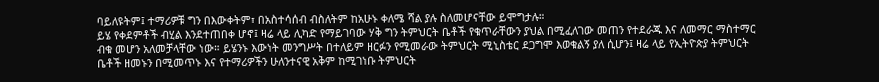ባይለዩትም፤ ተማሪዎቹ ግን በእውቀትም፣ በአስተሳሰብ ብስለትም ከአሁኑ ቀለሜ ሻል ያሉ ስለመሆናቸው ይሞግታሉ።
ይሄ የቀደምቶች ብሂል እንደተጠበቀ ሆኖ፤ ዛሬ ላይ ሊካድ የማይገባው ሃቅ ግን ትምህርት ቤቶች የቁጥራቸውን ያህል በሚፈለገው መጠን የተደራጁ እና ለመማር ማስተማር ብቁ መሆን አለመቻላቸው ነው። ይሄንኑ እውነት መንግሥት በተለይም ዘርፉን የሚመራው ትምህርት ሚኒስቴር ደጋግሞ እወቁልኝ ያለ ሲሆን፤ ዛሬ ላይ የኢትዮጵያ ትምህርት ቤቶች ዘመኑን በሚመጥኑ እና የተማሪዎችን ሁለንተናዊ አቅም ከሚገነቡ ትምህርት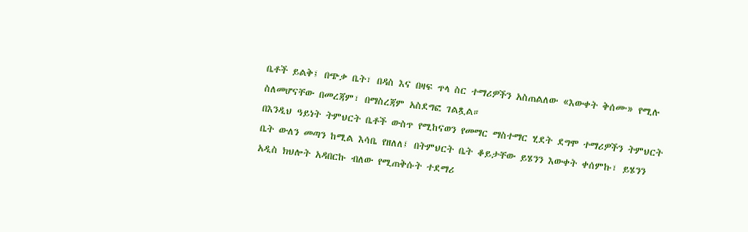ቤቶች ይልቅ፤ በጭቃ ቤት፣ በዳስ እና በዛፍ ጥላ ስር ተማሪዎችን አስጠልለው «እውቀት ቅሰሙ» የሚሉ ስለመሆናቸው በመረጃም፣ በማስረጃም አስደግፎ ገልጿል።
በእንዲህ ዓይነት ትምህርት ቤቶች ውስጥ የሚከናወን የመማር ማስተማር ሂደት ደግሞ ተማሪዎችን ትምህርት ቤት ውለን መጣን ከሚል እሳቤ የዘለለ፤ በትምህርት ቤት ቆይታቸው ይሄንን እውቀት ቀሰምኩ፣ ይሄንን አዲስ ክህሎት አዳበርኩ ብለው የሚጠቅሱት ተደማሪ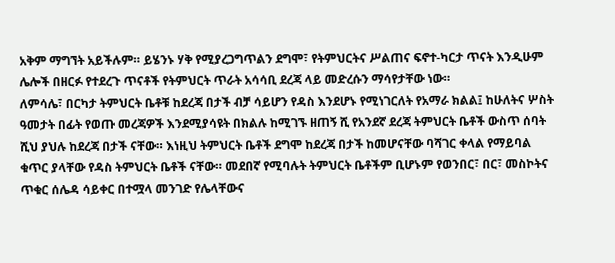አቅም ማግኘት አይችሉም። ይሄንኑ ሃቅ የሚያረጋግጥልን ደግሞ፣ የትምህርትና ሥልጠና ፍኖተ-ካርታ ጥናት እንዲሁም ሌሎች በዘርፉ የተደረጉ ጥናቶች የትምህርት ጥራት አሳሳቢ ደረጃ ላይ መድረሱን ማሳየታቸው ነው።
ለምሳሌ፣ በርካታ ትምህርት ቤቶቹ ከደረጃ በታች ብቻ ሳይሆን የዳስ እንደሆኑ የሚነገርለት የአማራ ክልል፤ ከሁለትና ሦስት ዓመታት በፊት የወጡ መረጃዎች እንደሚያሳዩት በክልሉ ከሚገኙ ዘጠኝ ሺ የአንደኛ ደረጃ ትምህርት ቤቶች ውስጥ ሰባት ሺህ ያህሉ ከደረጃ በታች ናቸው። እነዚህ ትምህርት ቤቶች ደግሞ ከደረጃ በታች ከመሆናቸው ባሻገር ቀላል የማይባል ቁጥር ያላቸው የዳስ ትምህርት ቤቶች ናቸው። መደበኛ የሚባሉት ትምህርት ቤቶችም ቢሆኑም የወንበር፣ በር፣ መስኮትና ጥቁር ሰሌዳ ሳይቀር በተሟላ መንገድ የሌላቸውና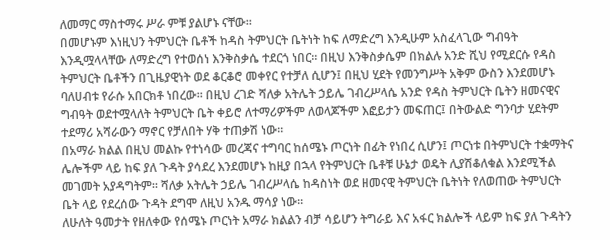ለመማር ማስተማሩ ሥራ ምቹ ያልሆኑ ናቸው።
በመሆኑም እነዚህን ትምህርት ቤቶች ከዳስ ትምህርት ቤትነት ከፍ ለማድረግ እንዲሁም አስፈላጊው ግብዓት እንዲሟላላቸው ለማድረግ የተወሰነ እንቅስቃሴ ተደርጎ ነበር። በዚህ እንቅስቃሴም በክልሉ አንድ ሺህ የሚደርሱ የዳስ ትምህርት ቤቶችን በጊዜያዊነት ወደ ቆርቆሮ መቀየር የተቻለ ሲሆን፤ በዚህ ሂደት የመንግሥት አቅም ውስን እንደመሆኑ ባለሀብቱ የራሱ አበርክቶ ነበረው። በዚህ ረገድ ሻለቃ አትሌት ኃይሌ ገብረሥላሴ አንድ የዳስ ትምህርት ቤትን ዘመናዊና ግብዓት ወደተሟላለት ትምህርት ቤት ቀይሮ ለተማሪዎችም ለወላጆችም እፎይታን መፍጠር፤ በትውልድ ግንባታ ሂደትም ተደማሪ አሻራውን ማኖር የቻለበት ሃቅ ተጠቃሽ ነው።
በአማራ ክልል በዚህ መልኩ የተነሳው መረጃና ተግባር ከሰሜኑ ጦርነት በፊት የነበረ ሲሆን፤ ጦርነቱ በትምህርት ተቋማትና ሌሎችም ላይ ከፍ ያለ ጉዳት ያሳደረ እንደመሆኑ ከዚያ በኋላ የትምህርት ቤቶቹ ሁኔታ ወዴት ሊያሽቆለቁል እንደሚችል መገመት አያዳግትም። ሻለቃ አትሌት ኃይሌ ገብረሥላሴ ከዳስነት ወደ ዘመናዊ ትምህርት ቤትነት የለወጠው ትምህርት ቤት ላይ የደረሰው ጉዳት ደግሞ ለዚህ አንዱ ማሳያ ነው።
ለሁለት ዓመታት የዘለቀው የሰሜኑ ጦርነት አማራ ክልልን ብቻ ሳይሆን ትግራይ እና አፋር ክልሎች ላይም ከፍ ያለ ጉዳትን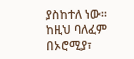ያስከተለ ነው። ከዚህ ባለፈም በኦሮሚያ፣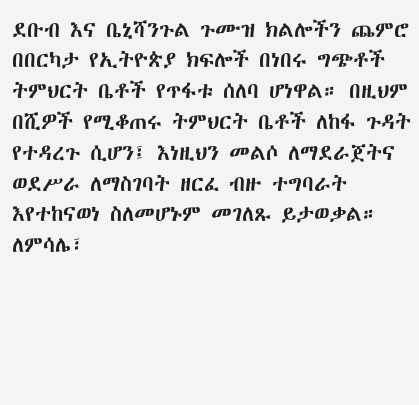ደቡብ እና ቤኒሻንጉል ጉሙዝ ክልሎችን ጨምሮ በበርካታ የኢትዮጵያ ክፍሎች በነበሩ ግጭቶች ትምህርት ቤቶች የጥፋቱ ሰለባ ሆነዋል። በዚህም በሺዎች የሚቆጠሩ ትምህርት ቤቶች ለከፋ ጉዳት የተዳረጉ ሲሆን፤ እነዚህን መልሶ ለማደራጀትና ወደሥራ ለማስገባት ዘርፈ ብዙ ተግባራት እየተከናወነ ስለመሆኑም መገለጹ ይታወቃል።
ለምሳሌ፣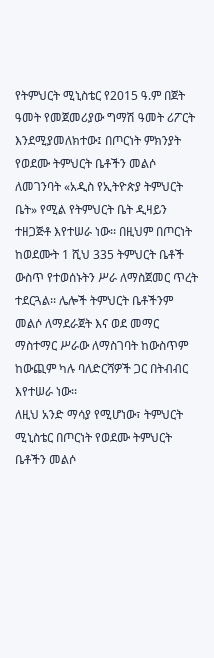የትምህርት ሚኒስቴር የ2015 ዓ.ም በጀት ዓመት የመጀመሪያው ግማሽ ዓመት ሪፖርት እንደሚያመለክተው፤ በጦርነት ምክንያት የወደሙ ትምህርት ቤቶችን መልሶ ለመገንባት «አዲስ የኢትዮጵያ ትምህርት ቤት» የሚል የትምህርት ቤት ዲዛይን ተዘጋጅቶ እየተሠራ ነው፡፡ በዚህም በጦርነት ከወደሙት 1 ሺህ 335 ትምህርት ቤቶች ውስጥ የተወሰኑትን ሥራ ለማስጀመር ጥረት ተደርጓል፡፡ ሌሎች ትምህርት ቤቶችንም መልሶ ለማደራጀት እና ወደ መማር ማስተማር ሥራው ለማስገባት ከውስጥም ከውጪም ካሉ ባለድርሻዎች ጋር በትብብር እየተሠራ ነው፡፡
ለዚህ አንድ ማሳያ የሚሆነው፣ ትምህርት ሚኒስቴር በጦርነት የወደሙ ትምህርት ቤቶችን መልሶ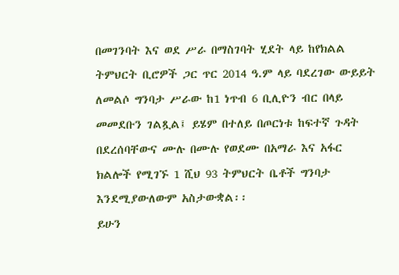በመገንባት እና ወደ ሥራ በማስገባት ሂደት ላይ ከየክልል ትምህርት ቢሮዎች ጋር ጥር 2014 ዓ.ም ላይ ባደረገው ውይይት ለመልሶ ግንባታ ሥራው ከ1 ነጥብ 6 ቢሊዮን ብር በላይ መመደቡን ገልጿል፤ ይሄም በተለይ በጦርነቱ ከፍተኛ ጉዳት በደረሰባቸውና ሙሉ በሙሉ የወደሙ በአማራ እና አፋር ክልሎች የሚገኙ 1 ሺህ 93 ትምህርት ቤቶች ግንባታ እንደሚያውለውም አስታውቋል፡፡
ይሁን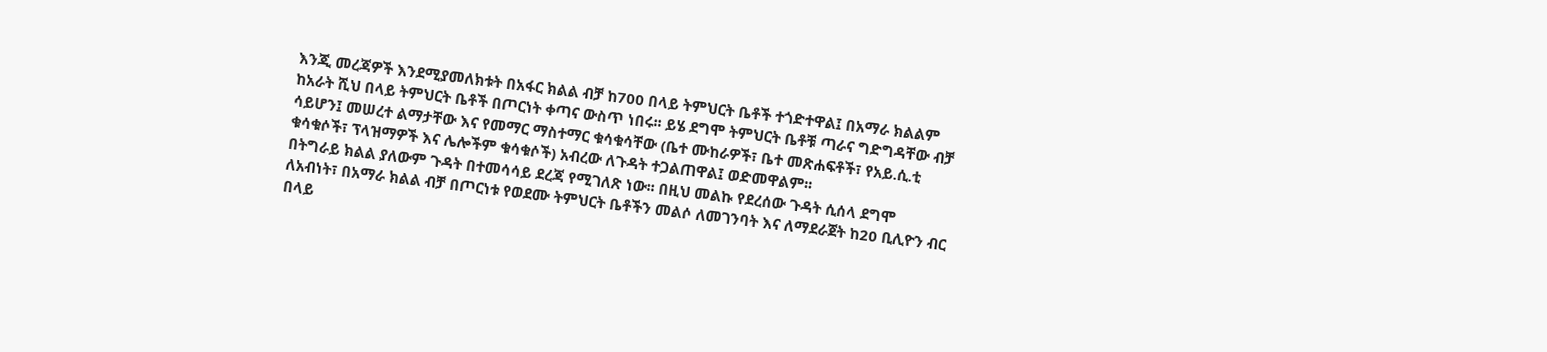እንጂ መረጃዎች እንደሚያመለክቱት በአፋር ክልል ብቻ ከ700 በላይ ትምህርት ቤቶች ተጎድተዋል፤ በአማራ ክልልም ከአራት ሺህ በላይ ትምህርት ቤቶች በጦርነት ቀጣና ውስጥ ነበሩ፡፡ ይሄ ደግሞ ትምህርት ቤቶቹ ጣራና ግድግዳቸው ብቻ ሳይሆን፤ መሠረተ ልማታቸው እና የመማር ማስተማር ቁሳቁሳቸው (ቤተ ሙከራዎች፣ ቤተ መጽሐፍቶች፣ የአይ.ሲ.ቲ ቁሳቁሶች፣ ፕላዝማዎች እና ሌሎችም ቁሳቁሶች) አብረው ለጉዳት ተጋልጠዋል፤ ወድመዋልም፡፡
በትግራይ ክልል ያለውም ጉዳት በተመሳሳይ ደረጃ የሚገለጽ ነው፡፡ በዚህ መልኩ የደረሰው ጉዳት ሲሰላ ደግሞ ለአብነት፣ በአማራ ክልል ብቻ በጦርነቱ የወደሙ ትምህርት ቤቶችን መልሶ ለመገንባት እና ለማደራጀት ከ20 ቢሊዮን ብር በላይ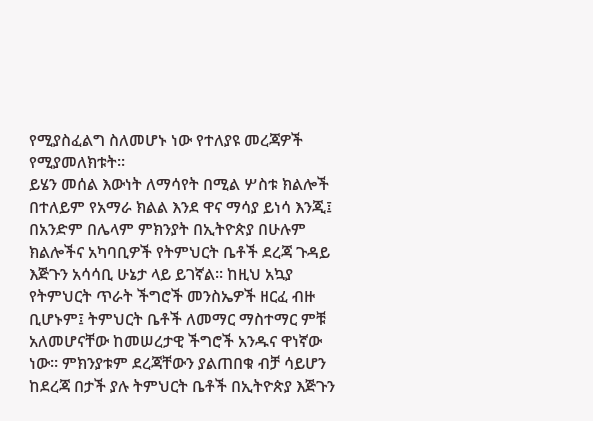የሚያስፈልግ ስለመሆኑ ነው የተለያዩ መረጃዎች የሚያመለክቱት፡፡
ይሄን መሰል እውነት ለማሳየት በሚል ሦስቱ ክልሎች በተለይም የአማራ ክልል እንደ ዋና ማሳያ ይነሳ እንጂ፤ በአንድም በሌላም ምክንያት በኢትዮጵያ በሁሉም ክልሎችና አካባቢዎች የትምህርት ቤቶች ደረጃ ጉዳይ እጅጉን አሳሳቢ ሁኔታ ላይ ይገኛል፡፡ ከዚህ አኳያ የትምህርት ጥራት ችግሮች መንስኤዎች ዘርፈ ብዙ ቢሆኑም፤ ትምህርት ቤቶች ለመማር ማስተማር ምቹ አለመሆናቸው ከመሠረታዊ ችግሮች አንዱና ዋነኛው ነው። ምክንያቱም ደረጃቸውን ያልጠበቁ ብቻ ሳይሆን ከደረጃ በታች ያሉ ትምህርት ቤቶች በኢትዮጵያ እጅጉን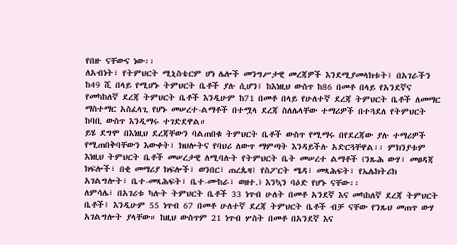የበዙ ናቸውና ነው፡፡
ለአብነት፣ የትምህርት ሚኒስቴርም ሆነ ሌሎች መንግሥታዊ መረጃዎች እንደሚያመላክቱት፤ በአገራችን ከ49 ሺ በላይ የሚሆኑ ትምህርት ቤቶች ያሉ ሲሆን፤ ከእነዚህ ውስጥ ከ86 በመቶ በላይ የአንደኛና የመካከለኛ ደረጃ ትምህርት ቤቶች እንዲሁም ከ71 በመቶ በላይ የሁለተኛ ደረጃ ትምህርት ቤቶች ለመማር ማስተማር አስፈላጊ የሆኑ መሠረተ-ልማቶች በተሟላ ደረጃ ስለሌላቸው ተማሪዎች በተጓደለ የትምህርት ከባቢ ውስጥ እንዲማሩ ተገድደዋል።
ይሄ ደግሞ በእነዚህ ደረጃቸውን ባልጠበቁ ትምህርት ቤቶች ውስጥ የሚማሩ በየደረጃው ያሉ ተማሪዎች የሚጠበቅባቸውን እውቀት፣ ክህሎትና የባህሪ ለውጥ ማምጣት እንዳይችሉ አድርጓቸዋል፡፡ ምክንያቱም እነዚህ ትምህርት ቤቶች መሠረታዊ ለሚባሉት የትምህርት ቤት መሠረተ ልማቶች (ንጹሕ ውሃ፣ መፀዳጃ ክፍሎች፣ በቂ መማሪያ ክፍሎች፣ ወንበር፣ ጠረጴዛ፤ የስፖርት ሜዳ፣ መጻሕፍት፣ የኤሌክትሪክ አገልግሎት፣ ቤተ-መጻሕፍት፣ ቤተ-ሙከራ፣ ወዘተ.) እንኳን ባዕድ የሆኑ ናቸው፡፡
ለምሳሌ፣ በአገሪቱ ካሉት ትምህርት ቤቶች 33 ነጥብ ሁለት በመቶ አንደኛ እና መካከለኛ ደረጃ ትምህርት ቤቶች፤ እንዲሁም 55 ነጥብ 67 በመቶ ሁለተኛ ደረጃ ትምህርት ቤቶች ብቻ ናቸው የንጹህ መጠጥ ውሃ አገልግሎት ያላቸው። ከዚህ ውስጥም 21 ነጥብ ሦስት በመቶ በአንደኛ እና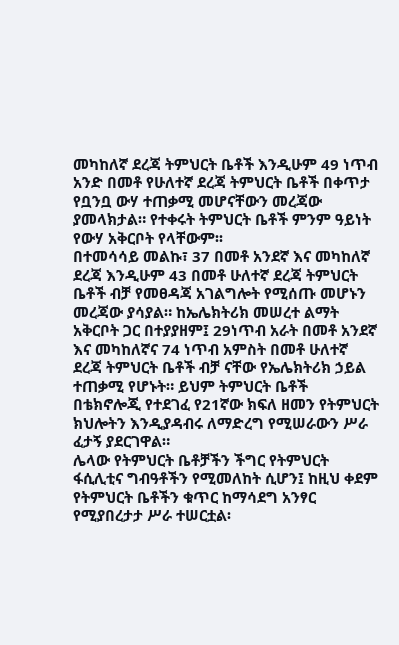መካከለኛ ደረጃ ትምህርት ቤቶች እንዲሁም 49 ነጥብ አንድ በመቶ የሁለተኛ ደረጃ ትምህርት ቤቶች በቀጥታ የቧንቧ ውሃ ተጠቃሚ መሆናቸውን መረጃው ያመላክታል። የተቀሩት ትምህርት ቤቶች ምንም ዓይነት የውሃ አቅርቦት የላቸውም፡፡
በተመሳሳይ መልኩ፣ 37 በመቶ አንደኛ እና መካከለኛ ደረጃ እንዲሁም 43 በመቶ ሁለተኛ ደረጃ ትምህርት ቤቶች ብቻ የመፀዳጃ አገልግሎት የሚሰጡ መሆኑን መረጃው ያሳያል። ከኤሌክትሪክ መሠረተ ልማት አቅርቦት ጋር በተያያዘም፤ 29ነጥብ አራት በመቶ አንደኛ እና መካከለኛና 74 ነጥብ አምስት በመቶ ሁለተኛ ደረጃ ትምህርት ቤቶች ብቻ ናቸው የኤሌክትሪክ ኃይል ተጠቃሚ የሆኑት። ይህም ትምህርት ቤቶች በቴክኖሎጂ የተደገፈ የ21ኛው ክፍለ ዘመን የትምህርት ክህሎትን እንዲያዳብሩ ለማድረግ የሚሠራውን ሥራ ፈታኝ ያደርገዋል።
ሌላው የትምህርት ቤቶቻችን ችግር የትምህርት ፋሲሊቲና ግብዓቶችን የሚመለከት ሲሆን፤ ከዚህ ቀደም የትምህርት ቤቶችን ቁጥር ከማሳደግ አንፃር የሚያበረታታ ሥራ ተሠርቷል፡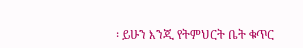፡ ይሁን እንጂ የትምህርት ቤት ቁጥር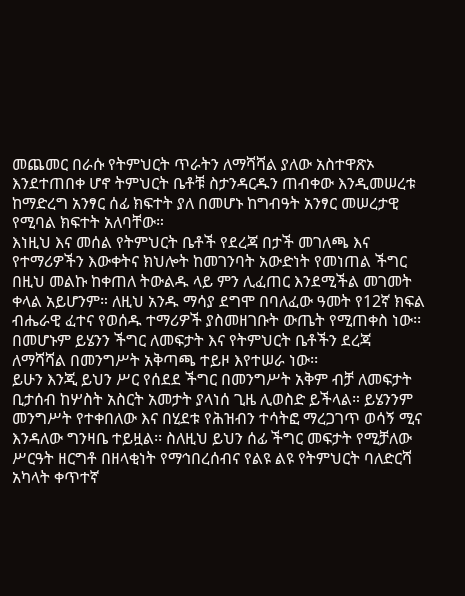መጨመር በራሱ የትምህርት ጥራትን ለማሻሻል ያለው አስተዋጽኦ እንደተጠበቀ ሆኖ ትምህርት ቤቶቹ ስታንዳርዱን ጠብቀው እንዲመሠረቱ ከማድረግ አንፃር ሰፊ ክፍተት ያለ በመሆኑ ከግብዓት አንፃር መሠረታዊ የሚባል ክፍተት አለባቸው።
እነዚህ እና መሰል የትምህርት ቤቶች የደረጃ በታች መገለጫ እና የተማሪዎችን እውቀትና ክህሎት ከመገንባት አውድነት የመነጠል ችግር በዚህ መልኩ ከቀጠለ ትውልዱ ላይ ምን ሊፈጠር እንደሚችል መገመት ቀላል አይሆንም። ለዚህ አንዱ ማሳያ ደግሞ በባለፈው ዓመት የ12ኛ ክፍል ብሔራዊ ፈተና የወሰዱ ተማሪዎች ያስመዘገቡት ውጤት የሚጠቀስ ነው፡፡ በመሆኑም ይሄንን ችግር ለመፍታት እና የትምህርት ቤቶችን ደረጃ ለማሻሻል በመንግሥት አቅጣጫ ተይዞ እየተሠራ ነው፡፡
ይሁን እንጂ ይህን ሥር የሰደደ ችግር በመንግሥት አቅም ብቻ ለመፍታት ቢታሰብ ከሦስት አስርት አመታት ያላነሰ ጊዜ ሊወስድ ይችላል። ይሄንንም መንግሥት የተቀበለው እና በሂደቱ የሕዝብን ተሳትፎ ማረጋገጥ ወሳኝ ሚና እንዳለው ግንዛቤ ተይዟል፡፡ ስለዚህ ይህን ሰፊ ችግር መፍታት የሚቻለው ሥርዓት ዘርግቶ በዘላቂነት የማኅበረሰብና የልዩ ልዩ የትምህርት ባለድርሻ አካላት ቀጥተኛ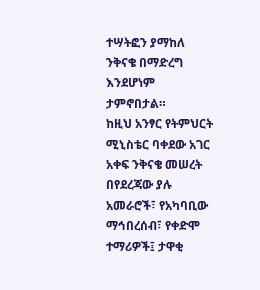ተሣትፎን ያማከለ ንቅናቄ በማድረግ እንደሆነም ታምኖበታል።
ከዚህ አንፃር የትምህርት ሚኒስቴር ባቀደው አገር አቀፍ ንቅናቄ መሠረት በየደረጃው ያሉ አመራሮች፣ የአካባቢው ማኅበረሰብ፣ የቀድሞ ተማሪዎች፤ ታዋቂ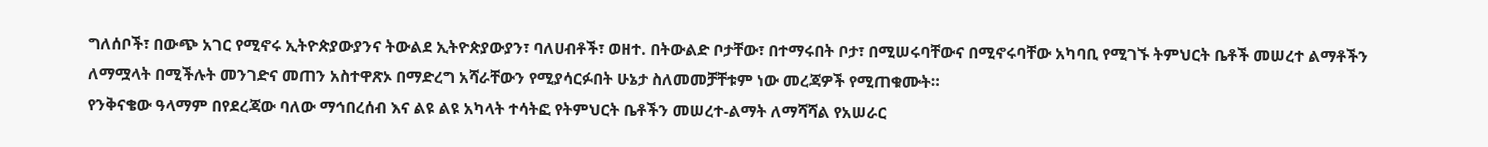ግለሰቦች፣ በውጭ አገር የሚኖሩ ኢትዮጵያውያንና ትውልደ ኢትዮጵያውያን፣ ባለሀብቶች፣ ወዘተ. በትውልድ ቦታቸው፣ በተማሩበት ቦታ፣ በሚሠሩባቸውና በሚኖሩባቸው አካባቢ የሚገኙ ትምህርት ቤቶች መሠረተ ልማቶችን ለማሟላት በሚችሉት መንገድና መጠን አስተዋጽኦ በማድረግ አሻራቸውን የሚያሳርፉበት ሁኔታ ስለመመቻቸቱም ነው መረጃዎች የሚጠቁሙት።
የንቅናቄው ዓላማም በየደረጃው ባለው ማኅበረሰብ እና ልዩ ልዩ አካላት ተሳትፎ የትምህርት ቤቶችን መሠረተ-ልማት ለማሻሻል የአሠራር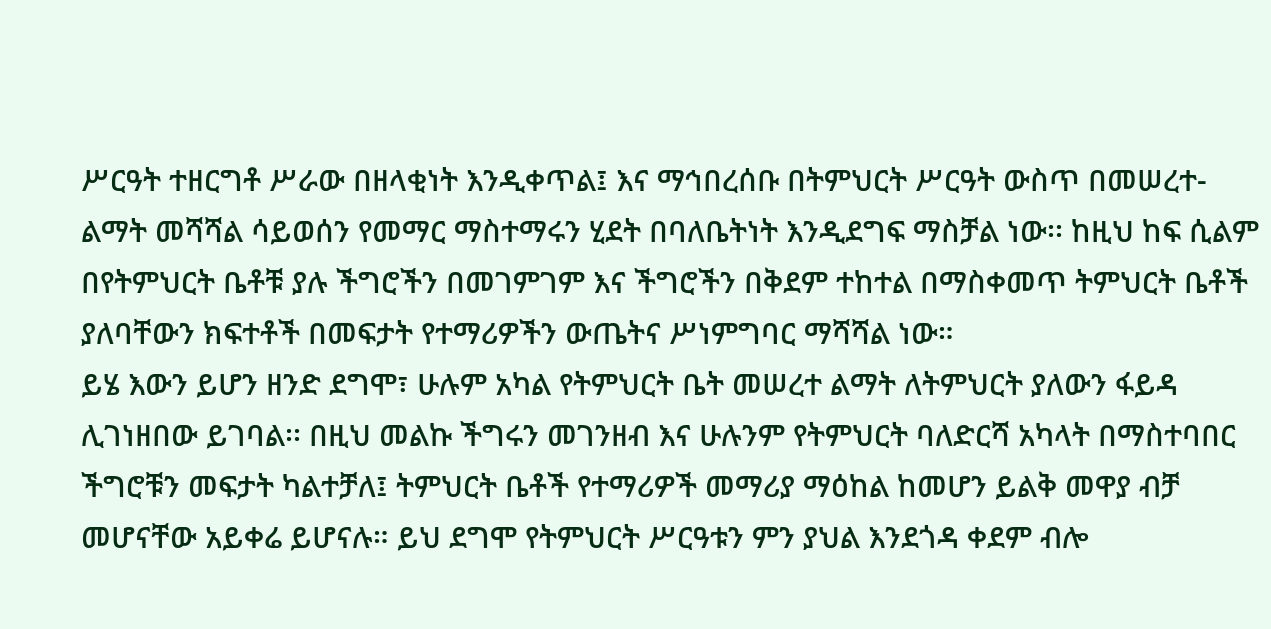ሥርዓት ተዘርግቶ ሥራው በዘላቂነት እንዲቀጥል፤ እና ማኅበረሰቡ በትምህርት ሥርዓት ውስጥ በመሠረተ-ልማት መሻሻል ሳይወሰን የመማር ማስተማሩን ሂደት በባለቤትነት እንዲደግፍ ማስቻል ነው፡፡ ከዚህ ከፍ ሲልም በየትምህርት ቤቶቹ ያሉ ችግሮችን በመገምገም እና ችግሮችን በቅደም ተከተል በማስቀመጥ ትምህርት ቤቶች ያለባቸውን ክፍተቶች በመፍታት የተማሪዎችን ውጤትና ሥነምግባር ማሻሻል ነው።
ይሄ እውን ይሆን ዘንድ ደግሞ፣ ሁሉም አካል የትምህርት ቤት መሠረተ ልማት ለትምህርት ያለውን ፋይዳ ሊገነዘበው ይገባል፡፡ በዚህ መልኩ ችግሩን መገንዘብ እና ሁሉንም የትምህርት ባለድርሻ አካላት በማስተባበር ችግሮቹን መፍታት ካልተቻለ፤ ትምህርት ቤቶች የተማሪዎች መማሪያ ማዕከል ከመሆን ይልቅ መዋያ ብቻ መሆናቸው አይቀሬ ይሆናሉ። ይህ ደግሞ የትምህርት ሥርዓቱን ምን ያህል እንደጎዳ ቀደም ብሎ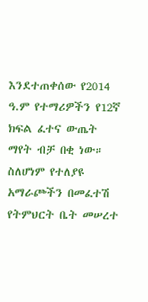እንደተጠቀሰው የ2014 ዓ.ም የተማሪዎችን የ12ኛ ክፍል ፈተና ውጤት ማየት ብቻ በቂ ነው። ስለሆነም የተለያዩ አማራጮችን በመፈተሽ የትምህርት ቤት መሠረተ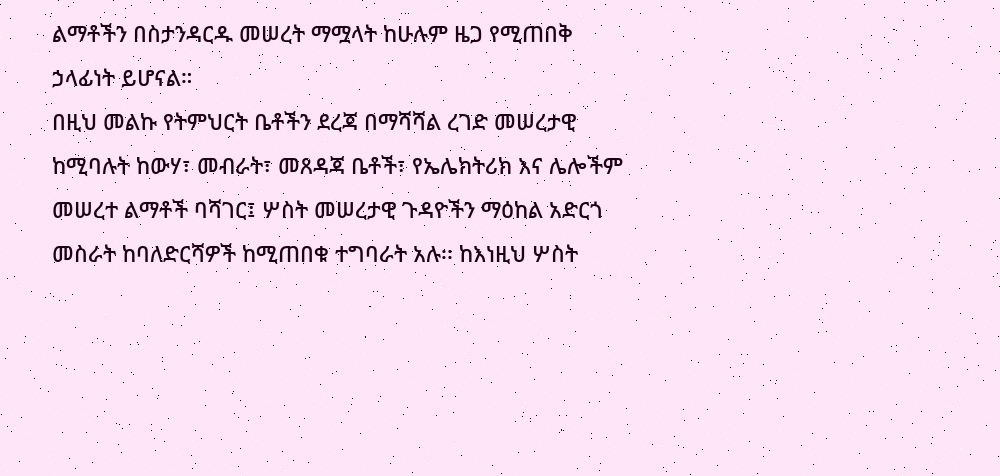ልማቶችን በስታንዳርዱ መሠረት ማሟላት ከሁሉም ዜጋ የሚጠበቅ ኃላፊነት ይሆናል።
በዚህ መልኩ የትምህርት ቤቶችን ደረጃ በማሻሻል ረገድ መሠረታዊ ከሚባሉት ከውሃ፣ መብራት፣ መጸዳጃ ቤቶች፣ የኤሌክትሪክ እና ሌሎችም መሠረተ ልማቶች ባሻገር፤ ሦስት መሠረታዊ ጉዳዮችን ማዕከል አድርጎ መስራት ከባለድርሻዎች ከሚጠበቁ ተግባራት አሉ፡፡ ከእነዚህ ሦስት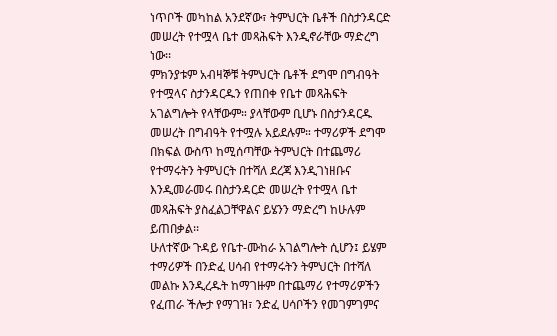ነጥቦች መካከል አንደኛው፣ ትምህርት ቤቶች በስታንዳርድ መሠረት የተሟላ ቤተ መጻሕፍት እንዲኖራቸው ማድረግ ነው፡፡
ምክንያቱም አብዛኞቹ ትምህርት ቤቶች ደግሞ በግብዓት የተሟላና ስታንዳርዱን የጠበቀ የቤተ መጻሕፍት አገልግሎት የላቸውም። ያላቸውም ቢሆኑ በስታንዳርዱ መሠረት በግብዓት የተሟሉ አይደሉም። ተማሪዎች ደግሞ በክፍል ውስጥ ከሚሰጣቸው ትምህርት በተጨማሪ የተማሩትን ትምህርት በተሻለ ደረጃ እንዲገነዘቡና እንዲመራመሩ በስታንዳርድ መሠረት የተሟላ ቤተ መጻሕፍት ያስፈልጋቸዋልና ይሄንን ማድረግ ከሁሉም ይጠበቃል፡፡
ሁለተኛው ጉዳይ የቤተ-ሙከራ አገልግሎት ሲሆን፤ ይሄም ተማሪዎች በንድፈ ሀሳብ የተማሩትን ትምህርት በተሻለ መልኩ እንዲረዱት ከማገዙም በተጨማሪ የተማሪዎችን የፈጠራ ችሎታ የማገዝ፣ ንድፈ ሀሳቦችን የመገምገምና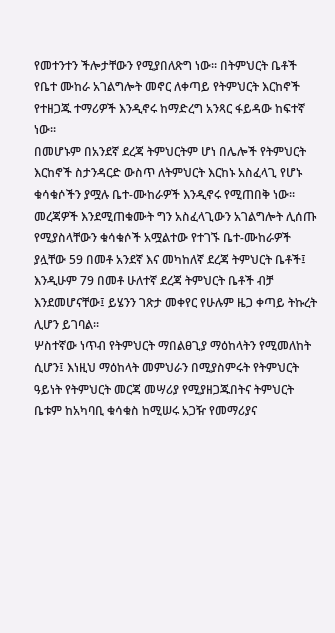የመተንተን ችሎታቸውን የሚያበለጽግ ነው፡፡ በትምህርት ቤቶች የቤተ ሙከራ አገልግሎት መኖር ለቀጣይ የትምህርት እርከኖች የተዘጋጁ ተማሪዎች እንዲኖሩ ከማድረግ አንጻር ፋይዳው ከፍተኛ ነው፡፡
በመሆኑም በአንደኛ ደረጃ ትምህርትም ሆነ በሌሎች የትምህርት እርከኖች ስታንዳርድ ውስጥ ለትምህርት እርከኑ አስፈላጊ የሆኑ ቁሳቁሶችን ያሟሉ ቤተ-ሙከራዎች እንዲኖሩ የሚጠበቅ ነው፡፡ መረጃዎች እንደሚጠቁሙት ግን አስፈላጊውን አገልግሎት ሊሰጡ የሚያስላቸውን ቁሳቁሶች አሟልተው የተገኙ ቤተ-ሙከራዎች ያሏቸው 59 በመቶ አንደኛ እና መካከለኛ ደረጃ ትምህርት ቤቶች፤ እንዲሁም 79 በመቶ ሁለተኛ ደረጃ ትምህርት ቤቶች ብቻ እንደመሆናቸው፤ ይሄንን ገጽታ መቀየር የሁሉም ዜጋ ቀጣይ ትኩረት ሊሆን ይገባል፡፡
ሦስተኛው ነጥብ የትምህርት ማበልፀጊያ ማዕከላትን የሚመለከት ሲሆን፤ እነዚህ ማዕከላት መምህራን በሚያስምሩት የትምህርት ዓይነት የትምህርት መርጃ መሣሪያ የሚያዘጋጁበትና ትምህርት ቤቱም ከአካባቢ ቁሳቁስ ከሚሠሩ አጋዥ የመማሪያና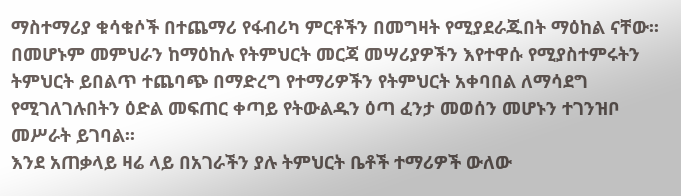ማስተማሪያ ቁሳቁሶች በተጨማሪ የፋብሪካ ምርቶችን በመግዛት የሚያደራጁበት ማዕከል ናቸው፡፡ በመሆኑም መምህራን ከማዕከሉ የትምህርት መርጃ መሣሪያዎችን እየተዋሱ የሚያስተምሩትን ትምህርት ይበልጥ ተጨባጭ በማድረግ የተማሪዎችን የትምህርት አቀባበል ለማሳደግ የሚገለገሉበትን ዕድል መፍጠር ቀጣይ የትውልዱን ዕጣ ፈንታ መወሰን መሆኑን ተገንዝቦ መሥራት ይገባል፡፡
እንደ አጠቃላይ ዛሬ ላይ በአገራችን ያሉ ትምህርት ቤቶች ተማሪዎች ውለው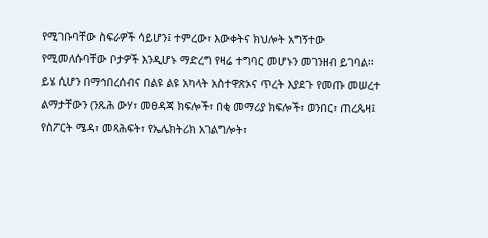የሚገቡባቸው ስፍራዎች ሳይሆን፤ ተምረው፣ እውቀትና ክህሎት አግኝተው የሚመለሱባቸው ቦታዎች እንዲሆኑ ማድረግ የዛሬ ተግባር መሆኑን መገንዘብ ይገባል፡፡ ይሄ ሲሆን በማኅበረሰብና በልዩ ልዩ አካላት አስተዋጽኦና ጥረት እያደጉ የመጡ መሠረተ ልማታቸውን (ንጹሕ ውሃ፣ መፀዳጃ ክፍሎች፣ በቂ መማሪያ ክፍሎች፣ ወንበር፣ ጠረጴዛ፤ የስፖርት ሜዳ፣ መጻሕፍት፣ የኤሌክትሪክ አገልግሎት፣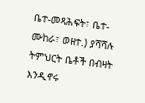ቤተ-መጻሕፍት፣ ቤተ-ሙከራ፣ ወዘተ.) ያሻሻሉ ትምህርት ቤቶች በብዛት እንዲኖሩ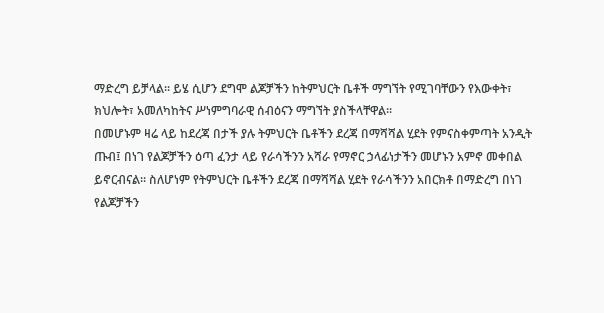ማድረግ ይቻላል፡፡ ይሄ ሲሆን ደግሞ ልጆቻችን ከትምህርት ቤቶች ማግኘት የሚገባቸውን የእውቀት፣ ክህሎት፣ አመለካከትና ሥነምግባራዊ ሰብዕናን ማግኘት ያስችላቸዋል፡፡
በመሆኑም ዛሬ ላይ ከደረጃ በታች ያሉ ትምህርት ቤቶችን ደረጃ በማሻሻል ሂደት የምናስቀምጣት አንዲት ጡብ፤ በነገ የልጆቻችን ዕጣ ፈንታ ላይ የራሳችንን አሻራ የማኖር ኃላፊነታችን መሆኑን አምኖ መቀበል ይኖርብናል። ስለሆነም የትምህርት ቤቶችን ደረጃ በማሻሻል ሂደት የራሳችንን አበርክቶ በማድረግ በነገ የልጆቻችን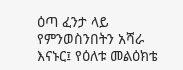ዕጣ ፈንታ ላይ የምንወስንበትን አሻራ እናኑር፤ የዕለቱ መልዕክቴ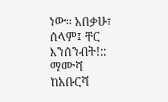ነው፡፡ አበቃሁ፣ ሰላም፤ ቸር እንሰንብት!::
ማሙሻ ከአቡርሻ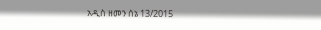አዲስ ዘመን ሰኔ 13/2015